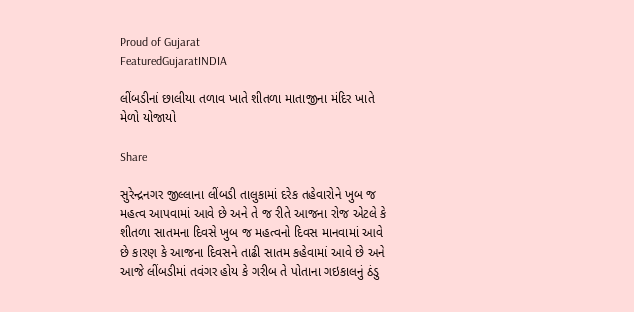Proud of Gujarat
FeaturedGujaratINDIA

લીંબડીનાં છાલીયા તળાવ ખાતે શીતળા માતાજીના મંદિર ખાતે મેળો યોજાયો

Share

સુરેન્દ્રનગર જીલ્લાના લીંબડી તાલુકામાં દરેક તહેવારોને ખુબ જ મહત્વ આપવામાં આવે છે અને તે જ રીતે આજના રોજ એટલે કે શીતળા સાતમના દિવસે ખુબ જ મહત્વનો દિવસ માનવામાં આવે છે કારણ કે આજના દિવસને તાઢી સાતમ કહેવામાં આવે છે અને આજે લીંબડીમાં તવંગર હોય કે ગરીબ તે પોતાના ગઇકાલનું ઠંડુ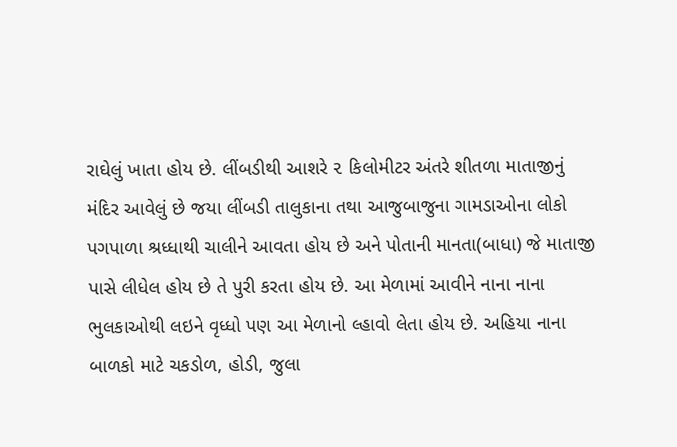રાઘેલું ખાતા હોય છે. લીંબડીથી આશરે ૨ કિલોમીટર અંતરે શીતળા માતાજીનું મંદિર આવેલું છે જયા લીંબડી તાલુકાના તથા આજુબાજુના ગામડાઓના લોકો પગપાળા શ્રધ્ધાથી ચાલીને આવતા હોય છે અને પોતાની માનતા(બાધા) જે માતાજી પાસે લીધેલ હોય છે તે પુરી કરતા હોય છે. આ મેળામાં આવીને નાના નાના ભુલકાઓથી લઇને વૃધ્ધો પણ આ મેળાનો લ્હાવો લેતા હોય છે. અહિયા નાના બાળકો માટે ચકડોળ, હોડી, જુલા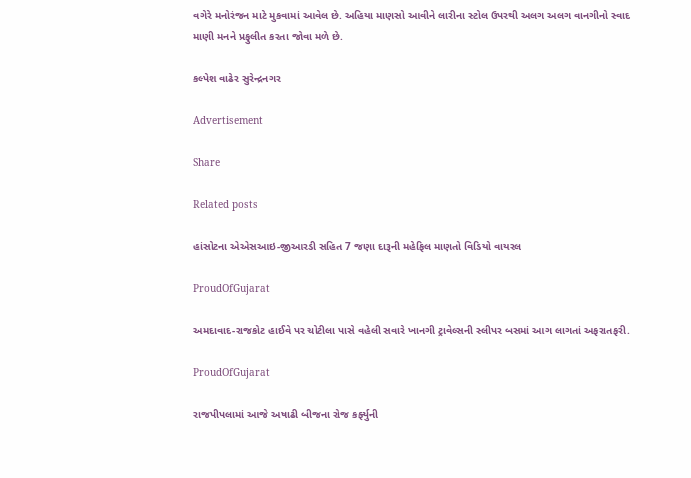વગેરે મનોરંજન માટે મુકવામાં આવેલ છે. અહિયા માણસો આવીને લારીના સ્ટોલ ઉપરથી અલગ અલગ વાનગીનો સ્વાદ માણી મનને પ્રફુલીત કરતા જોવા મળે છે.

કલ્પેશ વાઢેર સુરેન્દ્રનગર

Advertisement

Share

Related posts

હાંસોટના એએસઆઇ-જીઆરડી સહિત 7 જણા દારૂની મહેફિલ માણતો વિડિયો વાયરલ

ProudOfGujarat

અમદાવાદ-રાજકોટ હાઈવે પર ચોટીલા પાસે વહેલી સવારે ખાનગી ટ્રાવેલ્સની સ્લીપર બસમાં આગ લાગતાં અફરાતફરી.

ProudOfGujarat

રાજપીપલામાં આજે અષાઢી બીજના રોજ કર્ફ્યુની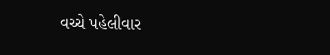વચ્ચે પહેલીવાર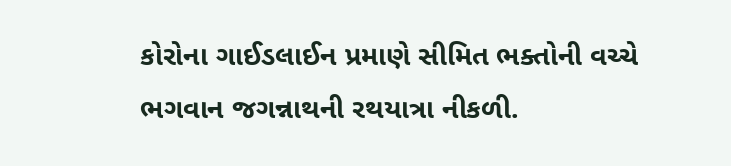કોરોના ગાઈડલાઈન પ્રમાણે સીમિત ભક્તોની વચ્ચે ભગવાન જગન્નાથની રથયાત્રા નીકળી.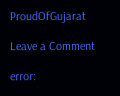ProudOfGujarat

Leave a Comment

error: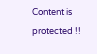Content is protected !!